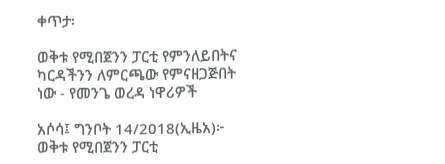ቀጥታ፡

ወቅቱ የሚበጀንን ፓርቲ የምንለይበትና ካርዳችንን ለምርጫው የምናዘጋጅበት ነው - የመንጌ ወረዳ ነዋሪዎች

አሶሳ፤ ግንቦት 14/2018(ኢዜአ)፦ ወቅቱ የሚበጀንን ፓርቲ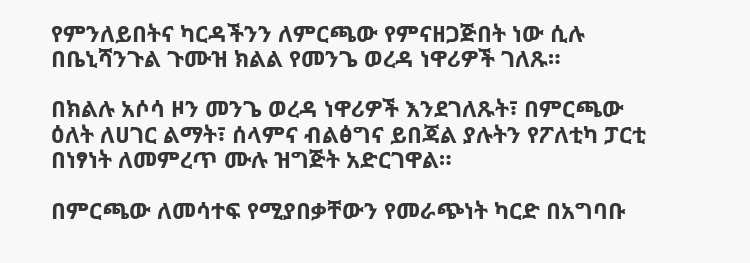የምንለይበትና ካርዳችንን ለምርጫው የምናዘጋጅበት ነው ሲሉ በቤኒሻንጉል ጉሙዝ ክልል የመንጌ ወረዳ ነዋሪዎች ገለጹ።

በክልሉ አሶሳ ዞን መንጌ ወረዳ ነዋሪዎች እንደገለጹት፣ በምርጫው ዕለት ለሀገር ልማት፣ ሰላምና ብልፅግና ይበጃል ያሉትን የፖለቲካ ፓርቲ በነፃነት ለመምረጥ ሙሉ ዝግጅት አድርገዋል።

በምርጫው ለመሳተፍ የሚያበቃቸውን የመራጭነት ካርድ በአግባቡ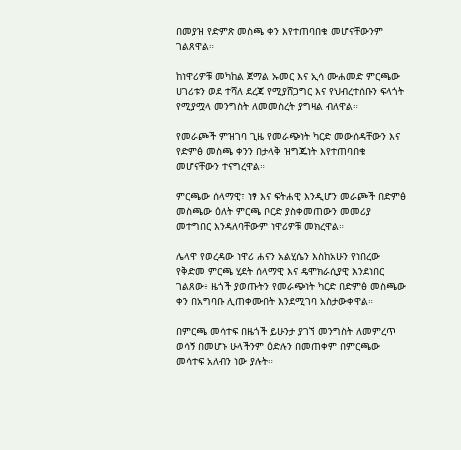በመያዝ የድምጽ መስጫ ቀን እየተጠባበቁ መሆናቸውንም ገልጸዋል።

ከነዋሪዎቹ መካከል ጀማል ኡመር እና ኢሳ ሙሐመድ ምርጫው ሀገሪቱን ወደ ተሻለ ደረጃ የሚያሸጋግር እና የህብረተሰቡን ፍላጎት የሚያሟላ መንግስት ለመመስረት ያግዛል ብለዋል።

የመራጮች ምዝገባ ጊዜ የመራጭነት ካርድ መውሰዳቸውን እና የድምፅ መስጫ ቀንን በታላቅ ዝግጁነት እየተጠባበቁ መሆናቸውን ተናግረዋል።

ምርጫው ሰላማዊ፣ ነፃ እና ፍትሐዊ እንዲሆን መራጮች በድምፅ መስጫው ዕለት ምርጫ ቦርድ ያስቀመጠውን መመሪያ መተግበር እንዳለባቸውም ነዋሪዎቹ መክረዋል።

ሌላዋ የወረዳው ነዋሪ ሐናን አልሂሴን እስከአሁን የነበረው የቅድመ ምርጫ ሂደት ሰላማዊ እና ዴሞክራሲያዊ እንደነበር ገልጸው፥ ዜጎች ያወጡትን የመራጭነት ካርድ በድምፅ መስጫው ቀን በአግባቡ ሊጠቀሙበት እንደሚገባ አስታውቀዋል።

በምርጫ መሳተፍ በዜጎች ይሁንታ ያገኘ መንግስት ለመምረጥ ወሳኝ በመሆኑ ሁላችንም ዕድሉን በመጠቀም በምርጫው መሳተፍ አለብን ነው ያሉት።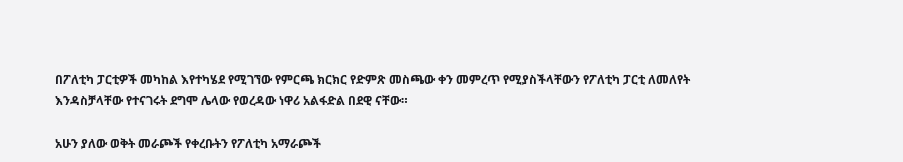በፖለቲካ ፓርቲዎች መካከል እየተካሄደ የሚገኘው የምርጫ ክርክር የድምጽ መስጫው ቀን መምረጥ የሚያስችላቸውን የፖለቲካ ፓርቲ ለመለየት እንዳስቻላቸው የተናገሩት ደግሞ ሌላው የወረዳው ነዋሪ አልፋድል በደዊ ናቸው።

አሁን ያለው ወቅት መራጮች የቀረቡትን የፖለቲካ አማራጮች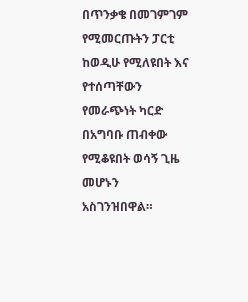በጥንቃቄ በመገምገም የሚመርጡትን ፓርቲ ከወዲሁ የሚለዩበት እና የተሰጣቸውን የመራጭነት ካርድ በአግባቡ ጠብቀው የሚቆዩበት ወሳኝ ጊዜ መሆኑን አስገንዝበዋል።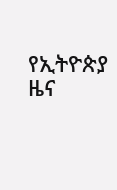የኢትዮጵያ ዜና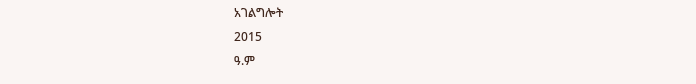አገልግሎት
2015
ዓ.ም